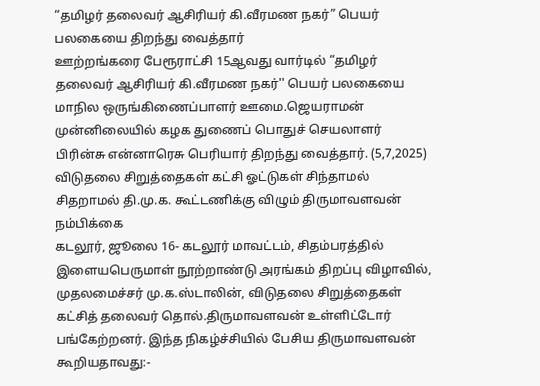“தமிழர் தலைவர் ஆசிரியர் கி.வீரமண நகர்” பெயர் பலகையை திறந்து வைத்தார்
ஊற்றங்கரை பேரூராட்சி 15ஆவது வார்டில் “தமிழர் தலைவர் ஆசிரியர் கி.வீரமண நகர்'' பெயர் பலகையை மாநில ஒருங்கிணைப்பாளர் ஊமை.ஜெயராமன் முன்னிலையில் கழக துணைப் பொதுச் செயலாளர் பிரின்சு என்னாரெசு பெரியார் திறந்து வைத்தார். (5,7,2025)
விடுதலை சிறுத்தைகள் கட்சி ஓட்டுகள் சிந்தாமல் சிதறாமல் தி.மு.க. கூட்டணிக்கு விழும் திருமாவளவன் நம்பிக்கை
கடலூர், ஜூலை 16- கடலூர் மாவட்டம், சிதம்பரத்தில் இளையபெருமாள் நூற்றாண்டு அரங்கம் திறப்பு விழாவில், முதலமைச்சர் மு.க.ஸ்டாலின், விடுதலை சிறுத்தைகள் கட்சித் தலைவர் தொல்.திருமாவளவன் உள்ளிட்டோர் பங்கேற்றனர். இந்த நிகழ்ச்சியில் பேசிய திருமாவளவன் கூறியதாவது:-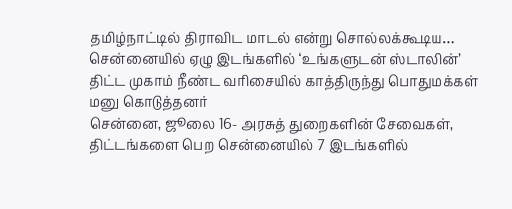தமிழ்நாட்டில் திராவிட மாடல் என்று சொல்லக்கூடிய…
சென்னையில் ஏழு இடங்களில் ‘உங்களுடன் ஸ்டாலின்’ திட்ட முகாம் நீண்ட வரிசையில் காத்திருந்து பொதுமக்கள் மனு கொடுத்தனர்
சென்னை, ஜூலை 16- அரசுத் துறைகளின் சேவைகள், திட்டங்களை பெற சென்னையில் 7 இடங்களில்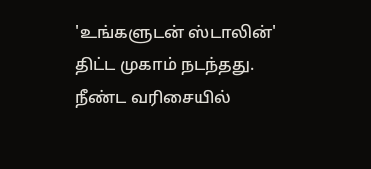'உங்களுடன் ஸ்டாலின்' திட்ட முகாம் நடந்தது. நீண்ட வரிசையில்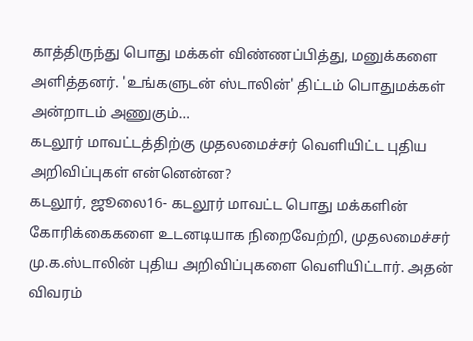காத்திருந்து பொது மக்கள் விண்ணப்பித்து, மனுக்களை அளித்தனர். 'உங்களுடன் ஸ்டாலின்' திட்டம் பொதுமக்கள் அன்றாடம் அணுகும்…
கடலூர் மாவட்டத்திற்கு முதலமைச்சர் வெளியிட்ட புதிய அறிவிப்புகள் என்னென்ன?
கடலூர், ஜூலை16- கடலூர் மாவட்ட பொது மக்களின் கோரிக்கைகளை உடனடியாக நிறைவேற்றி, முதலமைச்சர் மு.க.ஸ்டாலின் புதிய அறிவிப்புகளை வெளியிட்டார். அதன் விவரம்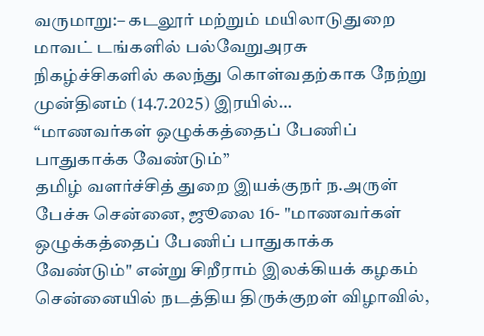வருமாறு:– கடலூர் மற்றும் மயிலாடுதுறை மாவட் டங்களில் பல்வேறுஅரசு நிகழ்ச்சிகளில் கலந்து கொள்வதற்காக நேற்று முன்தினம் (14.7.2025) இரயில்…
“மாணவர்கள் ஒழுக்கத்தைப் பேணிப் பாதுகாக்க வேண்டும்”
தமிழ் வளர்ச்சித் துறை இயக்குநர் ந.அருள் பேச்சு சென்னை, ஜூலை 16- "மாணவர்கள் ஒழுக்கத்தைப் பேணிப் பாதுகாக்க வேண்டும்" என்று சிறீராம் இலக்கியக் கழகம் சென்னையில் நடத்திய திருக்குறள் விழாவில்,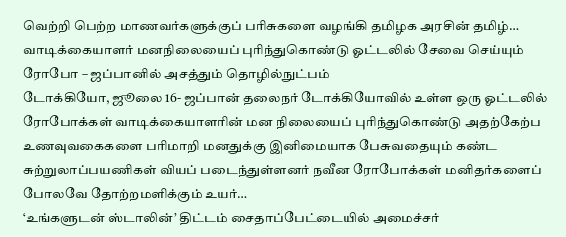வெற்றி பெற்ற மாணவர்களுக்குப் பரிசுகளை வழங்கி தமிழக அரசின் தமிழ்…
வாடிக்கையாளர் மனநிலையைப் புரிந்துகொண்டு ஓட்டலில் சேவை செய்யும் ரோபோ – ஜப்பானில் அசத்தும் தொழில்நுட்பம்
டோக்கியோ, ஜூலை 16- ஜப்பான் தலைநர் டோக்கியோவில் உள்ள ஒரு ஓட்டலில் ரோபோக்கள் வாடிக்கையாளரின் மன நிலையைப் புரிந்துகொண்டு அதற்கேற்ப உணவுவகைகளை பரிமாறி மனதுக்கு இனிமையாக பேசுவதையும் கண்ட சுற்றுலாப்பயணிகள் வியப் படைந்துள்ளனர் நவீன ரோபோக்கள் மனிதர்களைப் போலவே தோற்றமளிக்கும் உயர்…
‘உங்களுடன் ஸ்டாலின்’ திட்டம் சைதாப்பேட்டையில் அமைச்சர்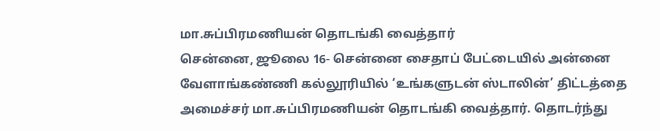மா.சுப்பிரமணியன் தொடங்கி வைத்தார்
சென்னை, ஜூலை 16- சென்னை சைதாப் பேட்டையில் அன்னை வேளாங்கண்ணி கல்லூரியில் ‘உங்களுடன் ஸ்டாலின்’ திட்டத்தை அமைச்சர் மா.சுப்பிரமணியன் தொடங்கி வைத்தார். தொடர்ந்து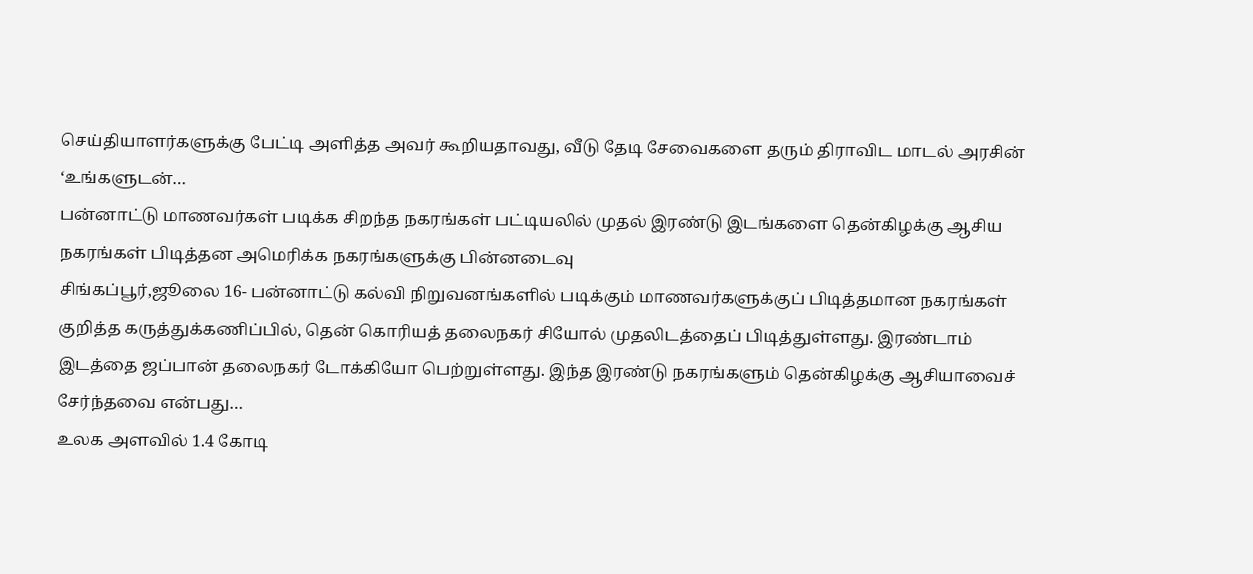செய்தியாளர்களுக்கு பேட்டி அளித்த அவர் கூறியதாவது, வீடு தேடி சேவைகளை தரும் திராவிட மாடல் அரசின் ‘உங்களுடன்…
பன்னாட்டு மாணவர்கள் படிக்க சிறந்த நகரங்கள் பட்டியலில் முதல் இரண்டு இடங்களை தென்கிழக்கு ஆசிய நகரங்கள் பிடித்தன அமெரிக்க நகரங்களுக்கு பின்னடைவு
சிங்கப்பூர்,ஜூலை 16- பன்னாட்டு கல்வி நிறுவனங்களில் படிக்கும் மாணவர்களுக்குப் பிடித்தமான நகரங்கள் குறித்த கருத்துக்கணிப்பில், தென் கொரியத் தலைநகர் சியோல் முதலிடத்தைப் பிடித்துள்ளது. இரண்டாம் இடத்தை ஜப்பான் தலைநகர் டோக்கியோ பெற்றுள்ளது. இந்த இரண்டு நகரங்களும் தென்கிழக்கு ஆசியாவைச் சேர்ந்தவை என்பது…
உலக அளவில் 1.4 கோடி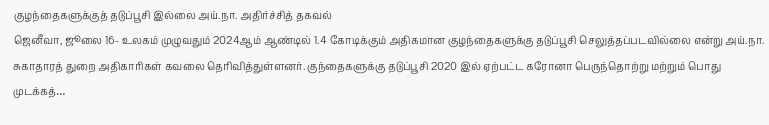குழந்தைகளுக்குத் தடுப்பூசி இல்லை அய்.நா. அதிர்ச்சித் தகவல்
ஜெனீவா, ஜூலை 16- உலகம் முழுவதும் 2024ஆம் ஆண்டில் 1.4 கோடிக்கும் அதிகமான குழந்தைகளுக்கு தடுப்பூசி செலுத்தப்படவில்லை என்று அய்.நா. சுகாதாரத் துறை அதிகாரிகள் கவலை தெரிவித்துள்ளனர். குந்தைகளுக்கு தடுப்பூசி 2020 இல் ஏற்பட்ட கரோனா பெருந்தொற்று மற்றும் பொது முடக்கத்…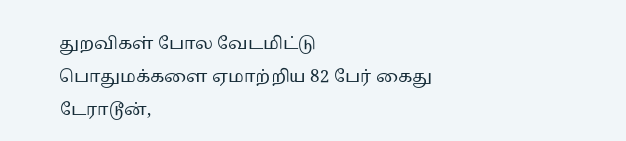துறவிகள் போல வேடமிட்டு பொதுமக்களை ஏமாற்றிய 82 பேர் கைது
டேராடூன்,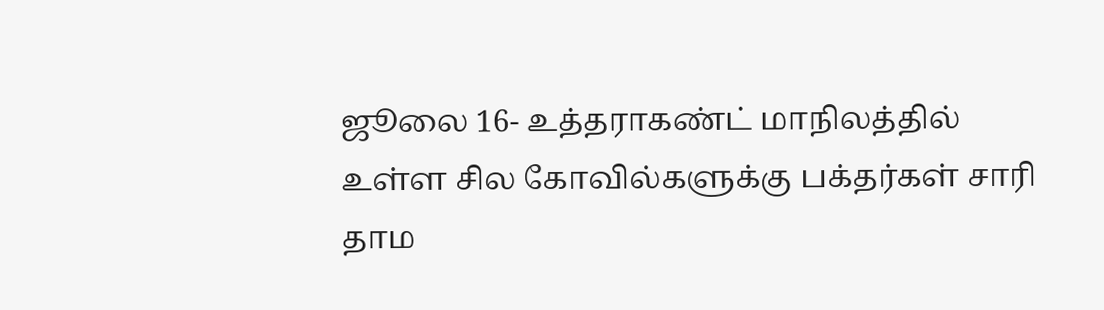ஜூலை 16- உத்தராகண்ட் மாநிலத்தில் உள்ள சில கோவில்களுக்கு பக்தர்கள் சாரி தாம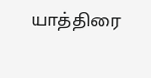யாத்திரை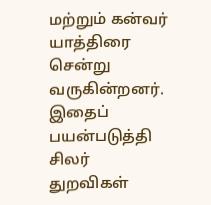மற்றும் கன்வர் யாத்திரை சென்று வருகின்றனர். இதைப் பயன்படுத்தி சிலர் துறவிகள்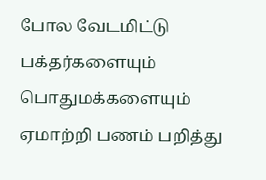போல வேடமிட்டு பக்தர்களையும் பொதுமக்களையும் ஏமாற்றி பணம் பறித்து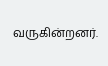வருகின்றனர்.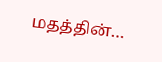மதத்தின்…